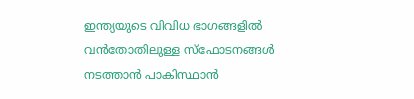ഇന്ത്യയുടെ വിവിധ ഭാഗങ്ങളിൽ വൻതോതിലുള്ള സ്ഫോടനങ്ങൾ നടത്താൻ പാകിസ്ഥാൻ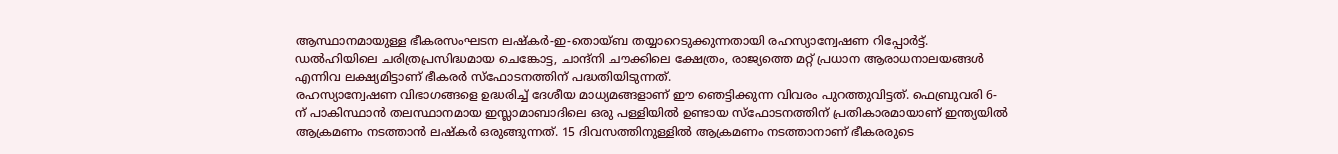ആസ്ഥാനമായുള്ള ഭീകരസംഘടന ലഷ്കർ-ഇ-തൊയ്ബ തയ്യാറെടുക്കുന്നതായി രഹസ്യാന്വേഷണ റിപ്പോർട്ട്. ഡൽഹിയിലെ ചരിത്രപ്രസിദ്ധമായ ചെങ്കോട്ട, ചാന്ദ്നി ചൗക്കിലെ ക്ഷേത്രം, രാജ്യത്തെ മറ്റ് പ്രധാന ആരാധനാലയങ്ങൾ എന്നിവ ലക്ഷ്യമിട്ടാണ് ഭീകരർ സ്ഫോടനത്തിന് പദ്ധതിയിടുന്നത്.
രഹസ്യാന്വേഷണ വിഭാഗങ്ങളെ ഉദ്ധരിച്ച് ദേശീയ മാധ്യമങ്ങളാണ് ഈ ഞെട്ടിക്കുന്ന വിവരം പുറത്തുവിട്ടത്. ഫെബ്രുവരി 6-ന് പാകിസ്ഥാൻ തലസ്ഥാനമായ ഇസ്ലാമാബാദിലെ ഒരു പള്ളിയിൽ ഉണ്ടായ സ്ഫോടനത്തിന് പ്രതികാരമായാണ് ഇന്ത്യയിൽ ആക്രമണം നടത്താൻ ലഷ്കർ ഒരുങ്ങുന്നത്. 15 ദിവസത്തിനുള്ളിൽ ആക്രമണം നടത്താനാണ് ഭീകരരുടെ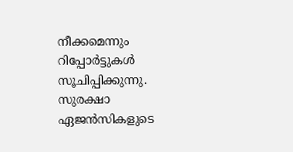നീക്കമെന്നും റിപ്പോർട്ടുകൾ സൂചിപ്പിക്കുന്നു.
സുരക്ഷാ ഏജൻസികളുടെ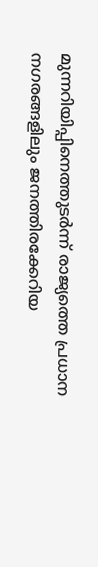മുന്നറിയിപ്പിനെത്തുടർന്ന് രാജ്യത്തെ പ്രധാന നഗരങ്ങളിലും ജനത്തിരക്കേറിയ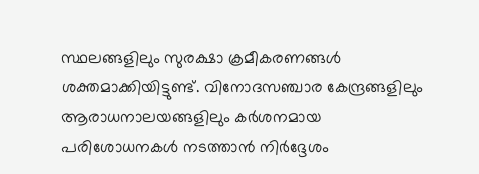സ്ഥലങ്ങളിലും സുരക്ഷാ ക്രമീകരണങ്ങൾ ശക്തമാക്കിയിട്ടുണ്ട്. വിനോദസഞ്ചാര കേന്ദ്രങ്ങളിലും ആരാധനാലയങ്ങളിലും കർശനമായ പരിശോധനകൾ നടത്താൻ നിർദ്ദേശം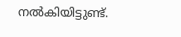നൽകിയിട്ടുണ്ട്.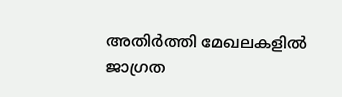അതിർത്തി മേഖലകളിൽ ജാഗ്രത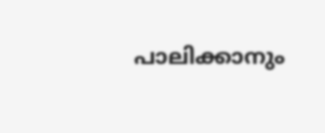പാലിക്കാനും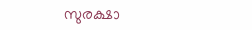സുരക്ഷാ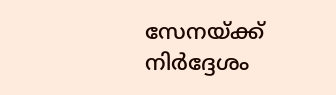സേനയ്ക്ക് നിർദ്ദേശം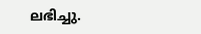ലഭിച്ചു.